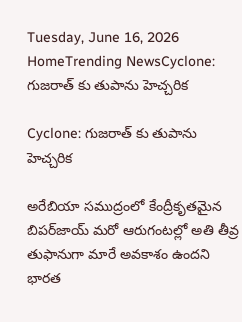Tuesday, June 16, 2026
HomeTrending NewsCyclone: గుజరాత్ కు తుపాను హెచ్చరిక

Cyclone: గుజరాత్ కు తుపాను హెచ్చరిక

అరేబియా సముద్రంలో కేంద్రీకృతమైన బిపర్‌జాయ్‌ మరో ఆరుగంటల్లో అతి తీవ్ర తుఫానుగా మారే అవకాశం ఉందని భారత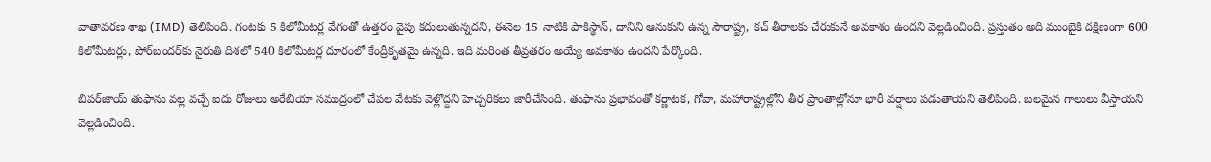వాతావరణ శాఖ (IMD) తెలిపింది. గంటకు 5 కిలోమీటర్ల వేగంతో ఉత్తరం వైపు కదులుతున్నదని, ఈనెల 15 నాటికి పాకిస్థాన్, దానిని ఆనుకుని ఉన్న సౌరాష్ట్ర, కచ్‌ తీరాలకు చేరుకునే అవకాశం ఉందని వెల్లడించింది. ప్రస్తుతం అది ముంబైకి దక్షిణంగా 600 కిలోమీటర్లు, పోర్‌బందర్‌కు నైరుతి దిశలో 540 కిలోమీటర్ల దూరంలో కేంద్రీకృతమై ఉన్నది. ఇది మరింత తీవ్రతరం అయ్యే అవకాశం ఉందని పేర్కొంది.

బిపర్‌జాయ్‌ తుఫాను వల్ల వచ్చే ఐదు రోజులు అరేబియా సముద్రంలో చేపల వేటకు వెళ్లొద్దని హెచ్చరికలు జారీచేసింది. తుఫాను ప్రభావంతో కర్ణాటక, గోవా, మహారాష్ట్రల్లోని తీర ప్రాంతాల్లోనూ భారీ వర్షాలు పడుతాయని తెలిపింది. బలమైన గాలులు వీస్తాయని వెల్లడించింది.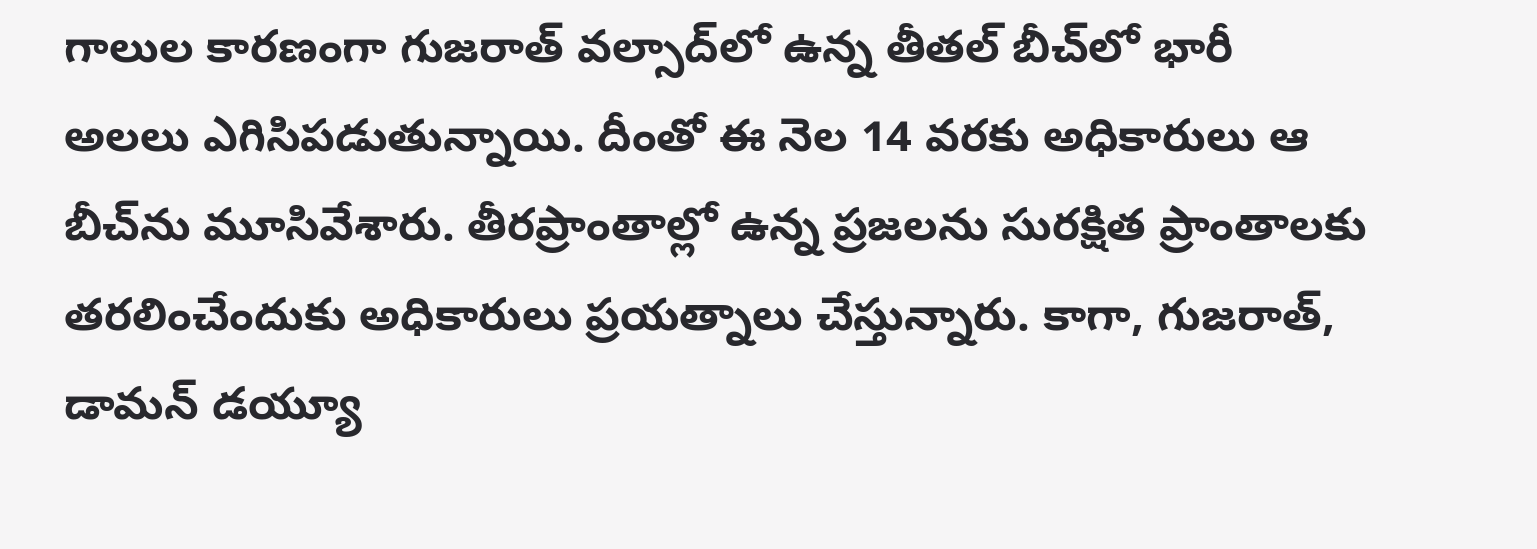గాలుల కారణంగా గుజ‌రాత్ వ‌ల్సాద్‌లో ఉన్న తీత‌ల్ బీచ్‌లో భారీ అల‌లు ఎగిసిప‌డుతున్నాయి. దీంతో ఈ నెల 14 వరకు అధికారులు ఆ బీచ్‌ను మూసివేశారు. తీరప్రాంతాల్లో ఉన్న ప్రజ‌ల‌ను సుర‌క్షిత ప్రాంతాల‌కు త‌ర‌లించేందుకు అధికారులు ప్రయ‌త్నాలు చేస్తున్నారు. కాగా, గుజరాత్‌, డామన్‌ డయ్యూ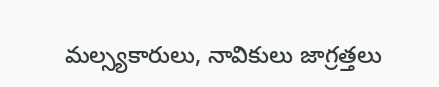మల్స్యకారులు, నావికులు జాగ్రత్తలు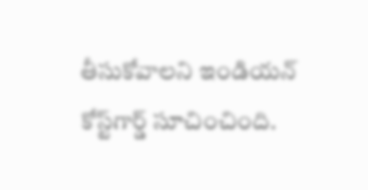తీసుకోవాలని ఇండియన్‌ కోస్ట్‌గార్డ్‌ సూచించింది.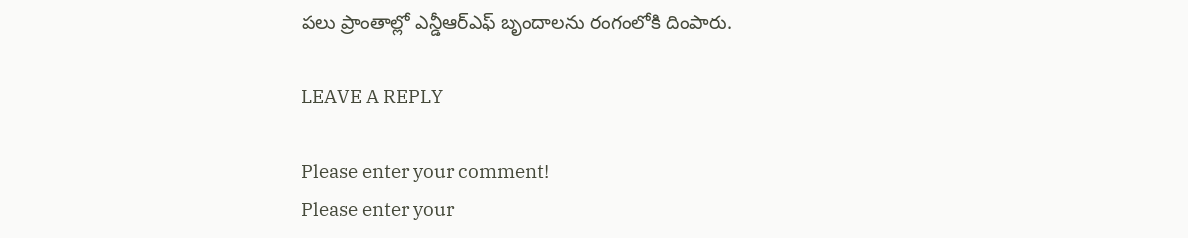పలు ప్రాంతాల్లో ఎన్డీఆర్‌ఎఫ్‌ బృందాలను రంగంలోకి దింపారు.

LEAVE A REPLY

Please enter your comment!
Please enter your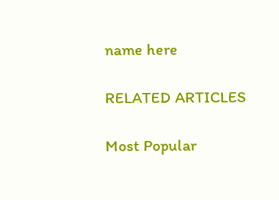name here

RELATED ARTICLES

Most Popular